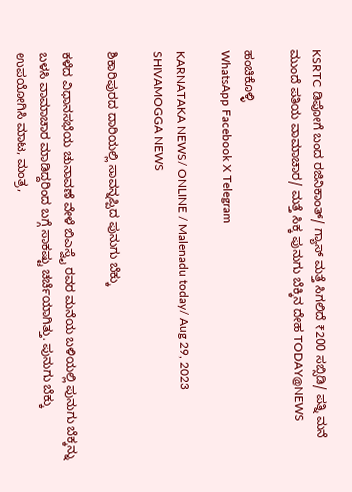KSRTC ಡಿಪೋಗೆ ಬಂದ ರಜಿನಿಕಾಂತ್/ ಗ್ಯಾಸ್ ಮತ್ತೆ ಸಿಗಲಿದೆ ₹200 ಸಬ್ಸಿಡಿ/ ಪತ್ನಿ ಮನೆ ಮುಂದೆ ಪತಿಯ ವಾಮಾಚಾರ/ ಮತ್ತೆ ಸಿಕ್ಕ ಪುನುಗು ಬೆಕ್ಕಿನ ದೇಹ TODAY@NEWS

ಹಂಚಿಕೊಳ್ಳಿ
WhatsApp Facebook X Telegram

KARNATAKA NEWS/ ONLINE / Malenadu today/ Aug 29, 2023 SHIVAMOGGA NEWS

ಶಿಕಾರಿಪುರದ ದಾರಿಯಲ್ಲಿ ಸಾವನ್ನಪ್ಪಿದ ಪುನುಗು ಬೆಕ್ಕು

ಕಳೆದ ವಿಧಾನಸಭೆಯ ಚುನಾವಣೆ ವೇಳೆ ಬಿಎಸ್ವೈ ರವರ ಮನೆಯ ಬಳಿಯಲ್ಲಿ ಪುನುಗು ಬೆಕ್ಕನ್ನು ಬಳಸಿ ವಾಮಾಚಾರ ಮಾಡಿದ್ದರಿಂದ ಬಗ್ಗೆ ಸಾಕಷ್ಟು ಚರ್ಚೆಯಾಗಿತ್ತು. ಪುನುಗು ಬೆಕ್ಕು ಉಪಯೋಗಿಸಿ ಮಾಟ, ಮಂತ್ರ,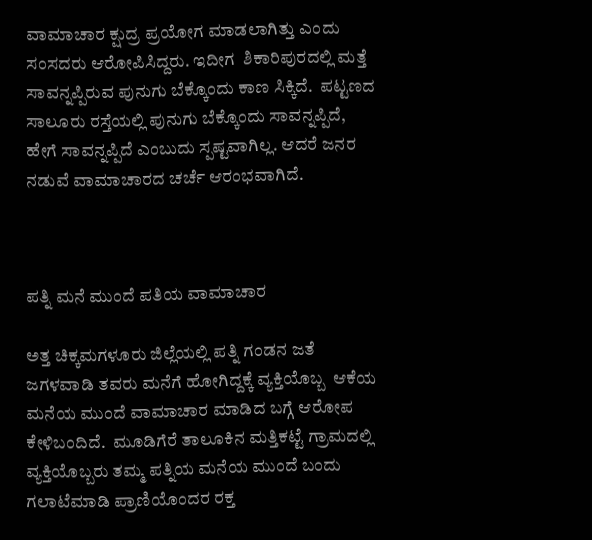ವಾಮಾಚಾರ ಕ್ಷುದ್ರ ಪ್ರಯೋಗ ಮಾಡಲಾಗಿತ್ತು ಎಂದು ಸಂಸದರು ಆರೋಪಿಸಿದ್ದರು. ಇದೀಗ  ಶಿಕಾರಿಪುರದಲ್ಲಿ ಮತ್ತೆ ಸಾವನ್ನಪ್ಪಿರುವ ಪುನುಗು ಬೆಕ್ಕೊಂದು ಕಾಣ ಸಿಕ್ಕಿದೆ.  ಪಟ್ಟಣದ ಸಾಲೂರು ರಸ್ತೆಯಲ್ಲಿ ಪುನುಗು ಬೆಕ್ಕೊಂದು ಸಾವನ್ನಪ್ಪಿದೆ, ಹೇಗೆ ಸಾವನ್ನಪ್ಪಿದೆ ಎಂಬುದು ಸ್ಪಷ್ಟವಾಗಿಲ್ಲ. ಆದರೆ ಜನರ ನಡುವೆ ವಾಮಾಚಾರದ ಚರ್ಚೆ ಆರಂಭವಾಗಿದೆ.



ಪತ್ನಿ ಮನೆ ಮುಂದೆ ಪತಿಯ ವಾಮಾಚಾರ

ಅತ್ತ ಚಿಕ್ಕಮಗಳೂರು ಜಿಲ್ಲೆಯಲ್ಲಿ ಪತ್ನಿ ಗಂಡನ ಜತೆ ಜಗಳವಾಡಿ ತವರು ಮನೆಗೆ ಹೋಗಿದ್ದಕ್ಕೆ ವ್ಯಕ್ತಿಯೊಬ್ಬ  ಆಕೆಯ ಮನೆಯ ಮುಂದೆ ವಾಮಾಚಾರ ಮಾಡಿದ ಬಗ್ಗೆ ಆರೋಪ ಕೇಳಿಬಂದಿದೆ.  ಮೂಡಿಗೆರೆ ತಾಲೂಕಿನ ಮತ್ತಿಕಟ್ಟೆ ಗ್ರಾಮದಲ್ಲಿ ವ್ಯಕ್ತಿಯೊಬ್ಬರು ತಮ್ಮ ಪತ್ನಿಯ ಮನೆಯ ಮುಂದೆ ಬಂದು ಗಲಾಟೆಮಾಡಿ ಪ್ರಾಣಿಯೊಂದರ ರಕ್ತ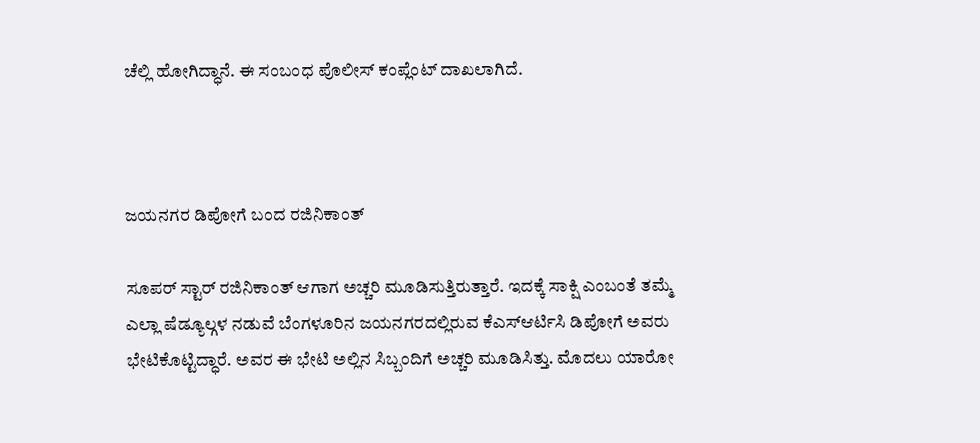ಚೆಲ್ಲಿ ಹೋಗಿದ್ಧಾನೆ. ಈ ಸಂಬಂಧ ಪೊಲೀಸ್ ಕಂಪ್ಲೆಂಟ್ ದಾಖಲಾಗಿದೆ.



ಜಯನಗರ ಡಿಪೋಗೆ ಬಂದ ರಜಿನಿಕಾಂತ್

ಸೂಪರ್ ಸ್ಟಾರ್ ರಜಿನಿಕಾಂತ್ ಆಗಾಗ ಅಚ್ಚರಿ ಮೂಡಿಸುತ್ತಿರುತ್ತಾರೆ. ಇದಕ್ಕೆ ಸಾಕ್ಷಿ ಎಂಬಂತೆ ತಮ್ಮೆ ಎಲ್ಲಾ ಷೆಡ್ಯೂಲ್ಗಳ ನಡುವೆ ಬೆಂಗಳೂರಿನ ಜಯನಗರದಲ್ಲಿರುವ ಕೆಎಸ್ಆರ್ಟಿಸಿ ಡಿಪೋಗೆ ಅವರು  ಭೇಟಿಕೊಟ್ಟಿದ್ಧಾರೆ. ಅವರ ಈ ಭೇಟಿ ಅಲ್ಲಿನ ಸಿಬ್ಬಂದಿಗೆ ಅಚ್ಚರಿ ಮೂಡಿಸಿತ್ತು. ಮೊದಲು ಯಾರೋ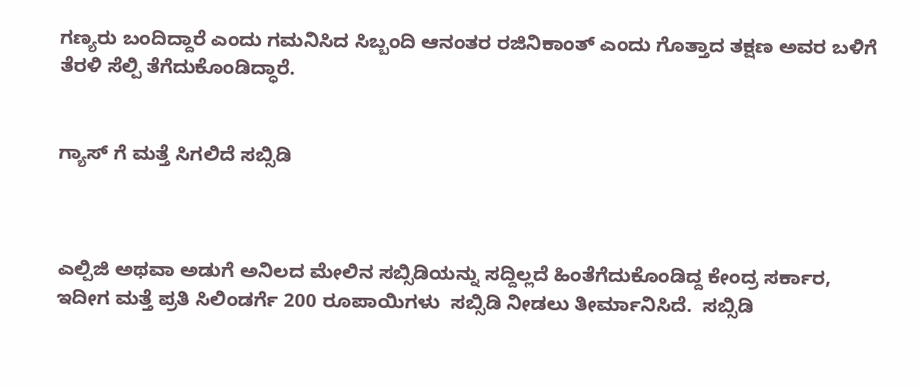ಗಣ್ಯರು ಬಂದಿದ್ದಾರೆ ಎಂದು ಗಮನಿಸಿದ ಸಿಬ್ಬಂದಿ ಆನಂತರ ರಜಿನಿಕಾಂತ್ ಎಂದು ಗೊತ್ತಾದ ತಕ್ಷಣ ಅವರ ಬಳಿಗೆ ತೆರಳಿ ಸೆಲ್ಪಿ ತೆಗೆದುಕೊಂಡಿದ್ಧಾರೆ.


ಗ್ಯಾಸ್ ಗೆ ಮತ್ತೆ ಸಿಗಲಿದೆ ಸಬ್ಸಿಡಿ



ಎಲ್ಪಿಜಿ ಅಥವಾ ಅಡುಗೆ ಅನಿಲದ ಮೇಲಿನ ಸಬ್ಸಿಡಿಯನ್ನು ಸದ್ದಿಲ್ಲದೆ ಹಿಂತೆಗೆದುಕೊಂಡಿದ್ದ ಕೇಂದ್ರ ಸರ್ಕಾರ, ಇದೀಗ ಮತ್ತೆ ಪ್ರತಿ ಸಿಲಿಂಡರ್ಗೆ 200 ರೂಪಾಯಿಗಳು  ಸಬ್ಸಿಡಿ ನೀಡಲು ತೀರ್ಮಾನಿಸಿದೆ.  ಸಬ್ಸಿಡಿ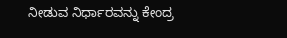ನೀಡುವ ನಿರ್ಧಾರವನ್ನು ಕೇಂದ್ರ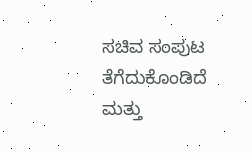ಸಚಿವ ಸಂಪುಟ ತೆಗೆದುಕೊಂಡಿದೆ ಮತ್ತು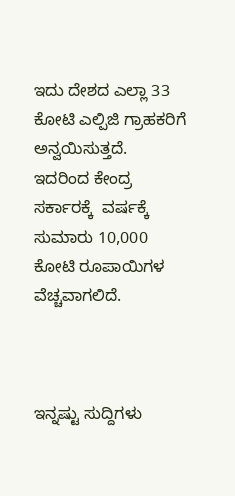ಇದು ದೇಶದ ಎಲ್ಲಾ 33 ಕೋಟಿ ಎಲ್ಪಿಜಿ ಗ್ರಾಹಕರಿಗೆ ಅನ್ವಯಿಸುತ್ತದೆ.  ಇದರಿಂದ ಕೇಂದ್ರ ಸರ್ಕಾರಕ್ಕೆ  ವರ್ಷಕ್ಕೆ ಸುಮಾರು 10,000 ಕೋಟಿ ರೂಪಾಯಿಗಳ ವೆಚ್ಚವಾಗಲಿದೆ.



ಇನ್ನಷ್ಟು ಸುದ್ದಿಗಳು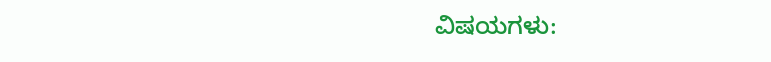ವಿಷಯಗಳು: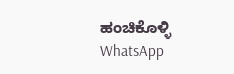ಹಂಚಿಕೊಳ್ಳಿ
WhatsApp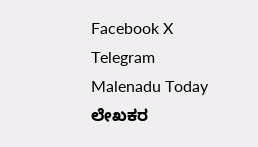Facebook X Telegram
Malenadu Today
ಲೇಖಕರ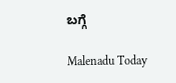ಬಗ್ಗೆ

Malenadu Today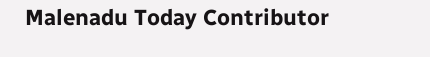Malenadu Today Contributor